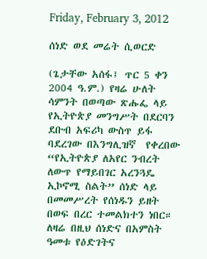Friday, February 3, 2012

ሰነድ ወደ መሬት ሲወርድ

(ጌታቸው አሰፋ፤ ጥር 5 ቀን  2004 ዓ.ም.) የዛሬ ሁለት ሳምንት በወጣው ጽሑፌ ላይ የኢትዮጵያ መንግሥት በደርባን ደቡብ አፍሪካ ውስጥ ይፋ ባደረገው በእንግሊዝኛ  የቀረበው “የኢትዮጵያ ለአየር ንብረት ለውጥ የማይበገር አረንጓዴ ኢኮኖሚ ስልት” ሰነድ ላይ በመመሥረት የሰነዱን ይዘት በወፍ በረር ተመልክተን ነበር።
ለዛሬ በዚህ ሰነድና በአምስት ዓመቱ የዕድገትና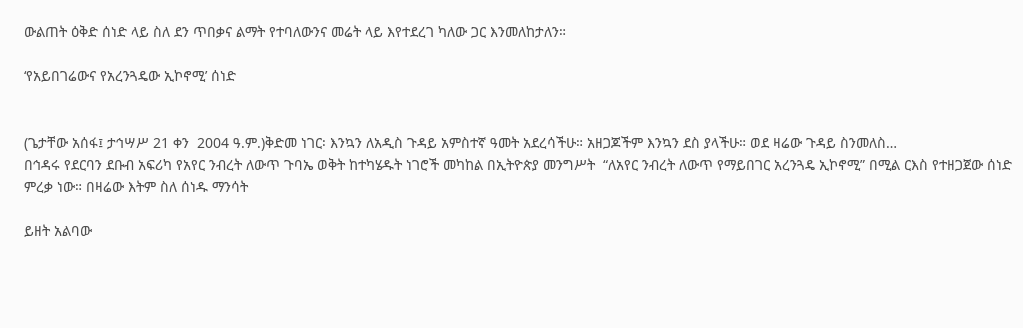ውልጠት ዕቅድ ሰነድ ላይ ስለ ደን ጥበቃና ልማት የተባለውንና መሬት ላይ እየተደረገ ካለው ጋር እንመለከታለን።

‘የአይበገሬውና የአረንጓዴው ኢኮኖሚ’ ሰነድ


(ጌታቸው አሰፋ፤ ታኅሣሥ 21 ቀን  2004 ዓ.ም.)ቅድመ ነገር፡ እንኳን ለአዲስ ጉዳይ አምስተኛ ዓመት አደረሳችሁ። አዘጋጆችም እንኳን ደስ ያላችሁ። ወደ ዛሬው ጉዳይ ስንመለስ…
በኅዳሩ የደርባን ደቡብ አፍሪካ የአየር ንብረት ለውጥ ጉባኤ ወቅት ከተካሄዱት ነገሮች መካከል በኢትዮጵያ መንግሥት  “ለአየር ንብረት ለውጥ የማይበገር አረንጓዴ ኢኮኖሚ” በሚል ርእስ የተዘጋጀው ሰነድ ምረቃ ነው። በዛሬው እትም ስለ ሰነዱ ማንሳት

ይዘት አልባው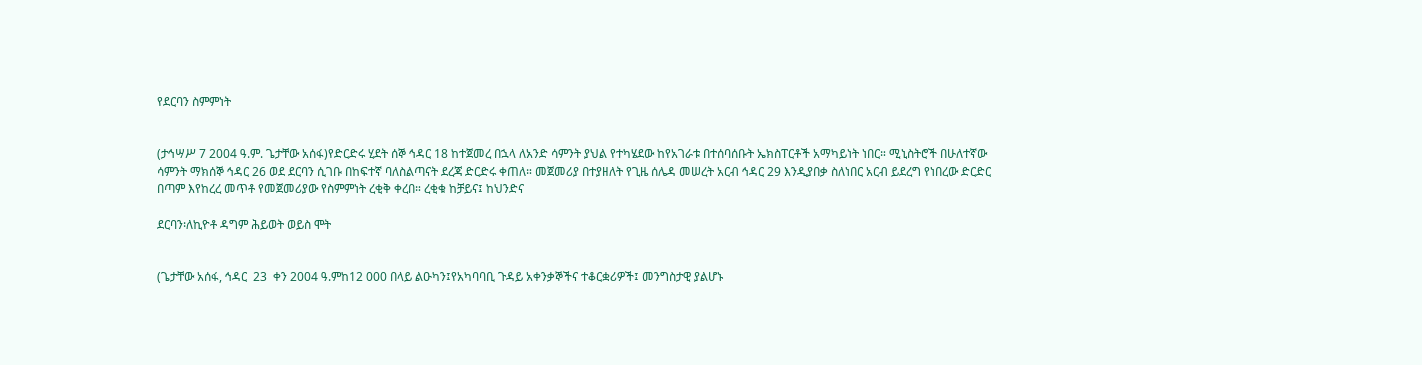የደርባን ስምምነት


(ታኅሣሥ 7 2004 ዓ.ም. ጌታቸው አሰፋ)የድርድሩ ሂደት ሰኞ ኅዳር 18 ከተጀመረ በኋላ ለአንድ ሳምንት ያህል የተካሄደው ከየአገራቱ በተሰባሰቡት ኤክስፐርቶች አማካይነት ነበር። ሚኒስትሮች በሁለተኛው ሳምንት ማክሰኞ ኅዳር 26 ወደ ደርባን ሲገቡ በከፍተኛ ባለስልጣናት ደረጃ ድርድሩ ቀጠለ። መጀመሪያ በተያዘለት የጊዜ ሰሌዳ መሠረት አርብ ኅዳር 29 እንዲያበቃ ስለነበር አርብ ይደረግ የነበረው ድርድር በጣም እየከረረ መጥቶ የመጀመሪያው የስምምነት ረቂቅ ቀረበ። ረቂቁ ከቻይና፤ ከህንድና

ደርባን፡ለኪዮቶ ዳግም ሕይወት ወይስ ሞት


(ጌታቸው አሰፋ, ኅዳር  23  ቀን 2004 ዓ.ምከ12 000 በላይ ልዑካን፤የአካባባቢ ጉዳይ አቀንቃኞችና ተቆርቋሪዎች፤ መንግስታዊ ያልሆኑ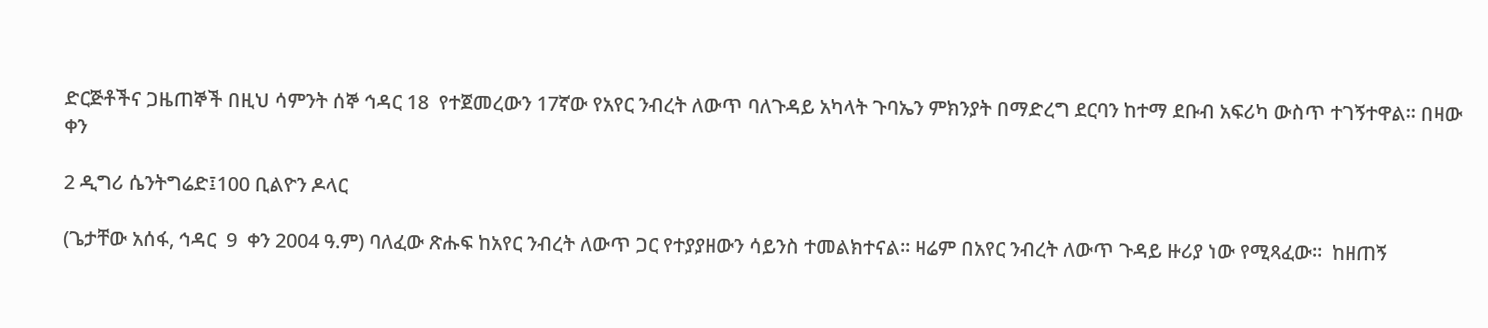ድርጅቶችና ጋዜጠኞች በዚህ ሳምንት ሰኞ ኅዳር 18  የተጀመረውን 17ኛው የአየር ንብረት ለውጥ ባለጉዳይ አካላት ጉባኤን ምክንያት በማድረግ ደርባን ከተማ ደቡብ አፍሪካ ውስጥ ተገኝተዋል። በዛው ቀን

2 ዲግሪ ሴንትግሬድ፤100 ቢልዮን ዶላር

(ጌታቸው አሰፋ, ኅዳር  9  ቀን 2004 ዓ.ም) ባለፈው ጽሑፍ ከአየር ንብረት ለውጥ ጋር የተያያዘውን ሳይንስ ተመልክተናል። ዛሬም በአየር ንብረት ለውጥ ጉዳይ ዙሪያ ነው የሚጻፈው።  ከዘጠኝ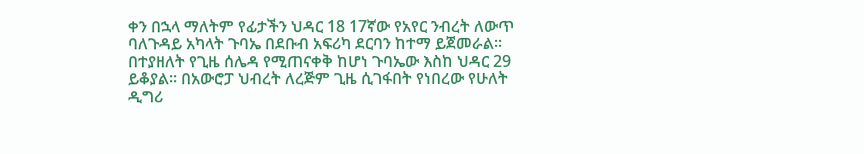ቀን በኋላ ማለትም የፊታችን ህዳር 18 17ኛው የአየር ንብረት ለውጥ ባለጉዳይ አካላት ጉባኤ በደቡብ አፍሪካ ደርባን ከተማ ይጀመራል። በተያዘለት የጊዜ ሰሌዳ የሚጠናቀቅ ከሆነ ጉባኤው እስከ ህዳር 29 ይቆያል። በአውሮፓ ህብረት ለረጅም ጊዜ ሲገፋበት የነበረው የሁለት ዲግሪ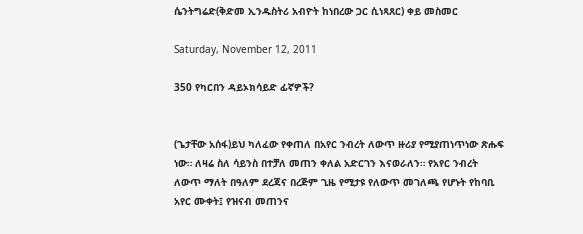ሴንትግሬድ(ቅድመ ኢንዱስትሪ አብዮት ከነበረው ጋር ሲነጻጸር) ቀይ መስመር

Saturday, November 12, 2011

350 የካርበን ዳይኦክሳይድ ፊኛዎች?


(ጌታቸው አሰፋ)ይህ ካለፈው የቀጠለ በአየር ንብረት ለውጥ ዙሪያ የሚያጠነጥነው ጽሑፍ ነው። ለዛሬ ስለ ሳይንስ በተቻለ መጠን ቀለል አድርገን እናወራለን። የአየር ንብረት ለውጥ ማለት በዓለም ደረጃና በረጅም ጊዜ የሚታዩ የለውጥ መገለጫ የሆኑት የከባቢ አየር ሙቀት፤ የዝናብ መጠንና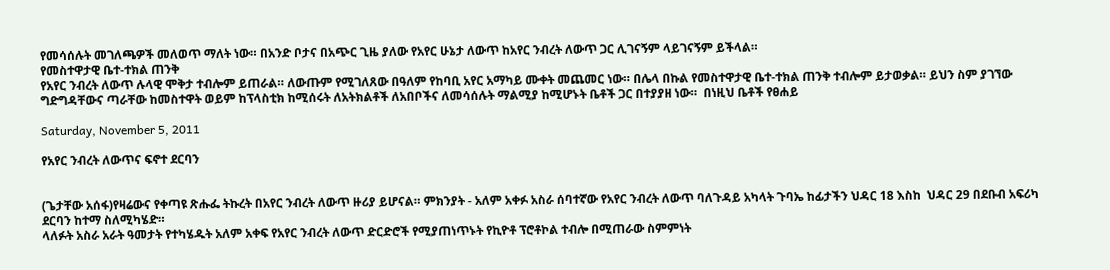የመሳሰሉት መገለጫዎች መለወጥ ማለት ነው። በአንድ ቦታና በአጭር ጊዜ ያለው የአየር ሁኔታ ለውጥ ከአየር ንብረት ለውጥ ጋር ሊገናኝም ላይገናኝም ይችላል።
የመስተዋታዊ ቤተ-ተክል ጠንቅ
የአየር ንብረት ለውጥ ሉላዊ ሞቅታ ተብሎም ይጠራል። ለውጡም የሚገለጸው በዓለም የከባቢ አየር አማካይ ሙቀት መጨመር ነው። በሌላ በኩል የመስተዋታዊ ቤተ-ተክል ጠንቅ ተብሎም ይታወቃል። ይህን ስም ያገኘው ግድግዳቸውና ጣራቸው ከመስተዋት ወይም ከፕላስቲክ ከሚሰሩት ለአትክልቶች ለአበቦችና ለመሳሰሉት ማልሚያ ከሚሆኑት ቤቶች ጋር በተያያዘ ነው።  በነዚህ ቤቶች የፀሐይ

Saturday, November 5, 2011

የአየር ንብረት ለውጥና ፍኖተ ደርባን


(ጌታቸው አሰፋ)የዛሬውና የቀጣዩ ጽሑፌ ትኩረት በአየር ንብረት ለውጥ ዙሪያ ይሆናል። ምክንያት - አለም አቀፉ አስራ ሰባተኛው የአየር ንብረት ለውጥ ባለጉዳይ አካላት ጉባኤ ከፊታችን ህዳር 18 እስከ  ህዳር 29 በደቡብ አፍሪካ ደርባን ከተማ ስለሚካሄድ።
ላለፉት አስራ አራት ዓመታት የተካሄዱት አለም አቀፍ የአየር ንብረት ለውጥ ድርድሮች የሚያጠነጥኑት የኪዮቶ ፕሮቶኮል ተብሎ በሚጠራው ስምምነት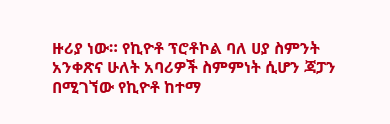ዙሪያ ነው። የኪዮቶ ፕሮቶኮል ባለ ሀያ ስምንት አንቀጽና ሁለት አባሪዎች ስምምነት ሲሆን ጃፓን በሚገኘው የኪዮቶ ከተማ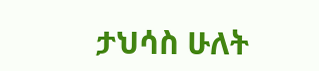ታህሳስ ሁለት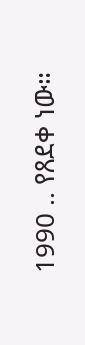1990 .. የጸደቀ ነው።